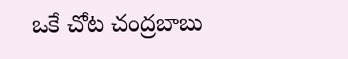ఒకే చోట చంద్రబాబు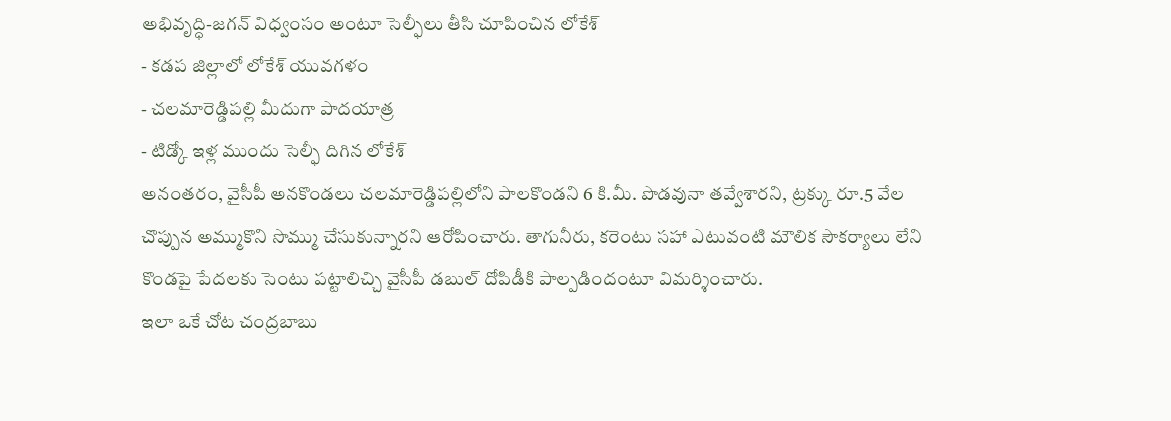అభివృద్ధి-జగన్ విధ్వంసం అంటూ సెల్ఫీలు తీసి చూపించిన లోకేశ్
- కడప జిల్లాలో లోకేశ్ యువగళం
- చలమారెడ్డిపల్లి మీదుగా పాదయాత్ర
- టిడ్కో ఇళ్ల ముందు సెల్ఫీ దిగిన లోకేశ్
అనంతరం, వైసీపీ అనకొండలు చలమారెడ్డిపల్లిలోని పాలకొండని 6 కి.మీ. పొడవునా తవ్వేశారని, ట్రక్కు రూ.5 వేల చొప్పున అమ్ముకొని సొమ్ము చేసుకున్నారని ఆరోపించారు. తాగునీరు, కరెంటు సహా ఎటువంటి మౌలిక సౌకర్యాలు లేని కొండపై పేదలకు సెంటు పట్టాలిచ్చి వైసీపీ డబుల్ దోపిడీకి పాల్పడిందంటూ విమర్శించారు.
ఇలా ఒకే చోట చంద్రబాబు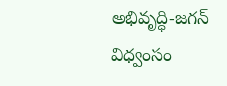అభివృద్ధి-జగన్ విధ్వంసం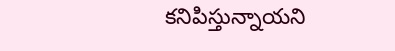కనిపిస్తున్నాయని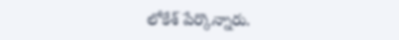లోకేశ్ పేర్కొన్నారు.